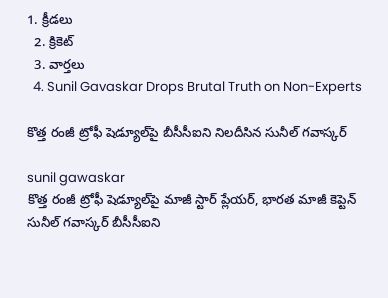1. క్రీడలు
  2. క్రికెట్
  3. వార్తలు
  4. Sunil Gavaskar Drops Brutal Truth on Non-Experts

కొత్త రంజీ ట్రోఫీ షెడ్యూల్‌పై బీసీసీఐని నిలదీసిన సునీల్ గవాస్కర్

sunil gawaskar
కొత్త రంజీ ట్రోఫీ షెడ్యూల్‌పై మాజీ స్టార్ ప్లేయర్, భారత మాజీ కెప్టెన్ సునీల్ గవాస్కర్ బీసీసీఐని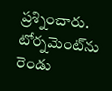ప్రశ్నించారు. టోర్నమెంట్‌ను రెండు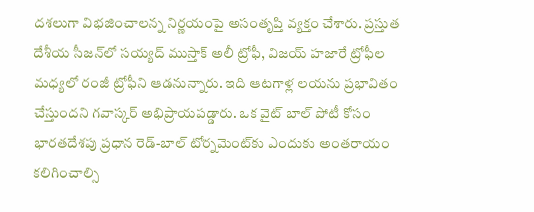దశలుగా విభజించాలన్న నిర్ణయంపై అసంతృప్తి వ్యక్తం చేశారు. ప్రస్తుత దేశీయ సీజన్‌లో సయ్యద్ ముస్తాక్ అలీ ట్రోఫీ, విజయ్ హజారే ట్రోఫీల మధ్యలో రంజీ ట్రోఫీని ఆడనున్నారు. ఇది ఆటగాళ్ల లయను ప్రభావితం చేస్తుందని గవాస్కర్ అభిప్రాయపడ్డారు. ఒక వైట్ బాల్ పోటీ కోసం భారతదేశపు ప్రధాన రెడ్-బాల్ టోర్నమెంట్‌కు ఎందుకు అంతరాయం కలిగించాల్సి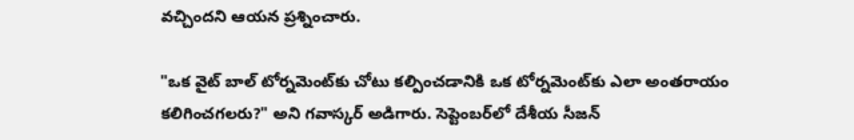వచ్చిందని ఆయన ప్రశ్నించారు.

"ఒక వైట్ బాల్ టోర్నమెంట్‌కు చోటు కల్పించడానికి ఒక టోర్నమెంట్‌కు ఎలా అంతరాయం కలిగించగలరు?" అని గవాస్కర్ అడిగారు. సెప్టెంబర్‌లో దేశీయ సీజన్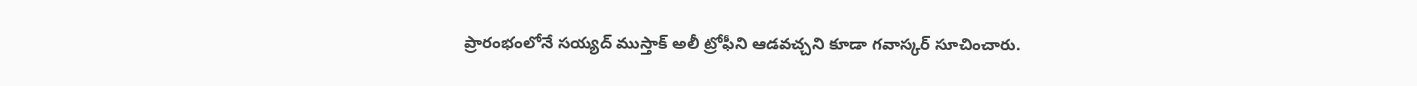ప్రారంభంలోనే సయ్యద్ ముస్తాక్ అలీ ట్రోఫీని ఆడవచ్చని కూడా గవాస్కర్ సూచించారు.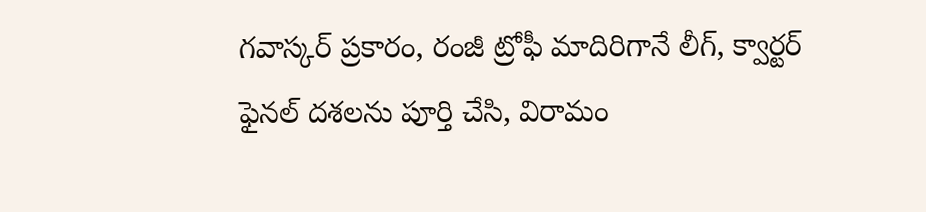గవాస్కర్ ప్రకారం, రంజీ ట్రోఫీ మాదిరిగానే లీగ్, క్వార్టర్ ఫైనల్ దశలను పూర్తి చేసి, విరామం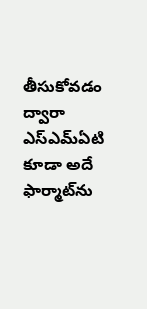తీసుకోవడం ద్వారా ఎస్ఎమ్ఏటి కూడా అదే ఫార్మాట్‌ను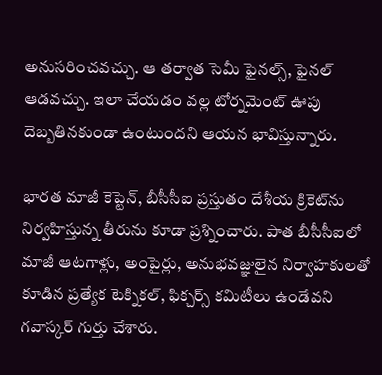అనుసరించవచ్చు. ఆ తర్వాత సెమీ ఫైనల్స్, ఫైనల్ ఆడవచ్చు. ఇలా చేయడం వల్ల టోర్నమెంట్ ఊపు దెబ్బతినకుండా ఉంటుందని ఆయన భావిస్తున్నారు.

భారత మాజీ కెప్టెన్, బీసీసీఐ ప్రస్తుతం దేశీయ క్రికెట్‌ను నిర్వహిస్తున్న తీరును కూడా ప్రశ్నించారు. పాత బీసీసీఐలో మాజీ ఆటగాళ్లు, అంపైర్లు, అనుభవజ్ఞులైన నిర్వాహకులతో కూడిన ప్రత్యేక టెక్నికల్, ఫిక్చర్స్ కమిటీలు ఉండేవని గవాస్కర్ గుర్తు చేశారు.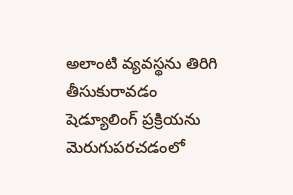అలాంటి వ్యవస్థను తిరిగి తీసుకురావడం షెడ్యూలింగ్ ప్రక్రియను మెరుగుపరచడంలో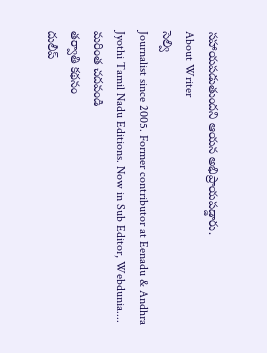సహాయపడుతుందని ఆయన అభిప్రాయపడ్డారు.
About Writer
సెల్వి
Journalist since 2005. Former contributor at Eenadu & Andhra Jyothi Tamil Nadu Editions. Now in Sub Editor, Webdunia.... మరింత చదవండి
తర్వాతి కథనం
దులీప్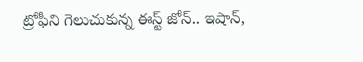ట్రోఫీని గెలుచుకున్న ఈస్ట్ జోన్.. ఇషాన్,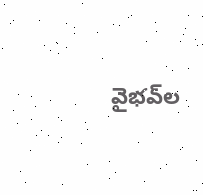వైభవ్‌ల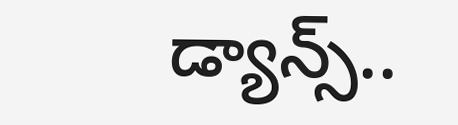డ్యాన్స్‌..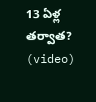13 ఏళ్ల తర్వాత? (video)